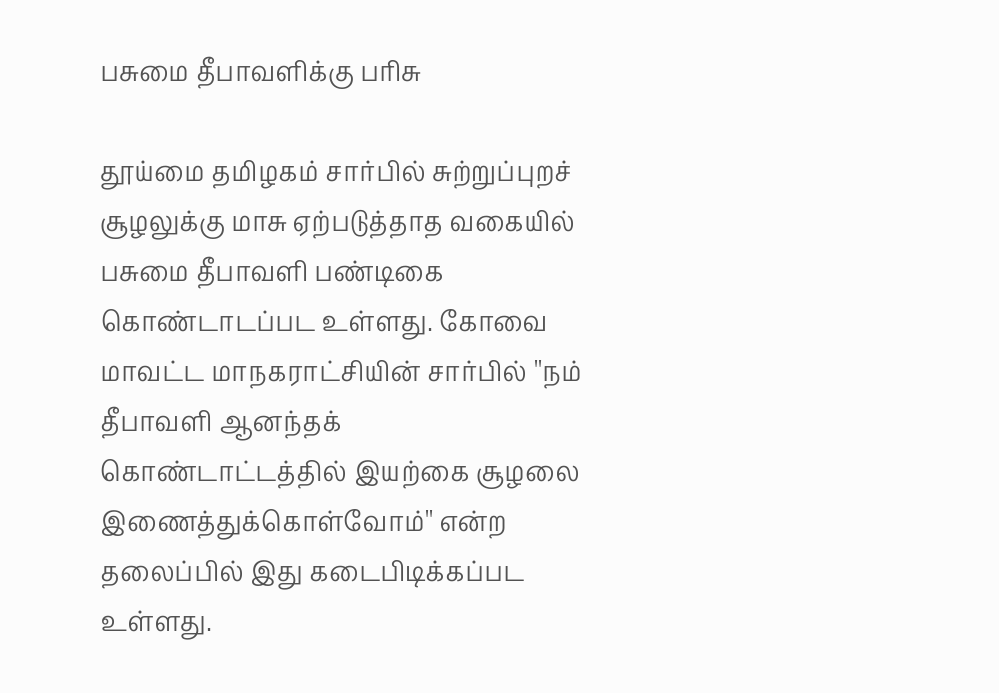பசுமை தீபாவளிக்கு பரிசு

தூய்மை தமிழகம் சார்பில் சுற்றுப்புறச் சூழலுக்கு மாசு ஏற்படுத்தாத வகையில் பசுமை தீபாவளி பண்டிகை கொண்டாடப்பட உள்ளது. கோவை மாவட்ட மாநகராட்சியின் சார்பில் ''நம் தீபாவளி ஆனந்தக் கொண்டாட்டத்தில் இயற்கை சூழலை இணைத்துக்கொள்வோம்'' என்ற தலைப்பில் இது கடைபிடிக்கப்பட உள்ளது.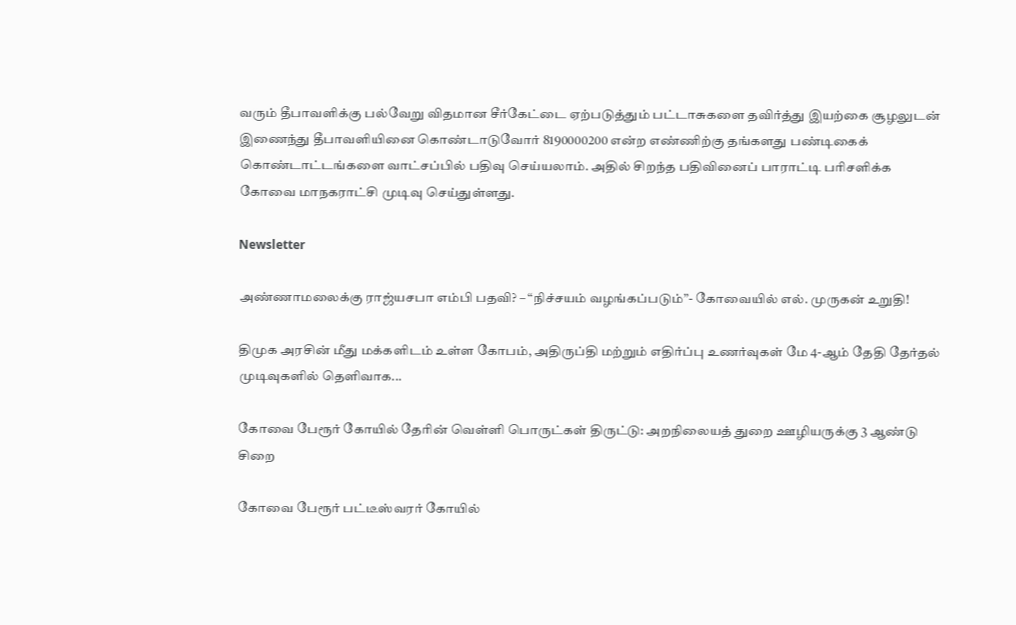வரும் தீபாவளிக்கு பல்வேறு விதமான சீர்கேட்டை ஏற்படுத்தும் பட்டாசுகளை தவிர்த்து இயற்கை சூழலுடன் இணைந்து தீபாவளியினை கொண்டாடுவோர் 8190000200 என்ற எண்ணிற்கு தங்களது பண்டிகைக் கொண்டாட்டங்களை வாட்சப்பில் பதிவு செய்யலாம். அதில் சிறந்த பதிவினைப் பாராட்டி பரிசளிக்க கோவை மாநகராட்சி முடிவு செய்துள்ளது.

Newsletter

அண்ணாமலைக்கு ராஜ்யசபா எம்பி பதவி? – “நிச்சயம் வழங்கப்படும்”- கோவையில் எல். முருகன் உறுதி!

திமுக அரசின் மீது மக்களிடம் உள்ள கோபம், அதிருப்தி மற்றும் எதிர்ப்பு உணர்வுகள் மே 4-ஆம் தேதி தேர்தல் முடிவுகளில் தெளிவாக...

கோவை பேரூர் கோயில் தேரின் வெள்ளி பொருட்கள் திருட்டு: அறநிலையத் துறை ஊழியருக்கு 3 ஆண்டு சிறை

கோவை பேரூர் பட்டீஸ்வரர் கோயில்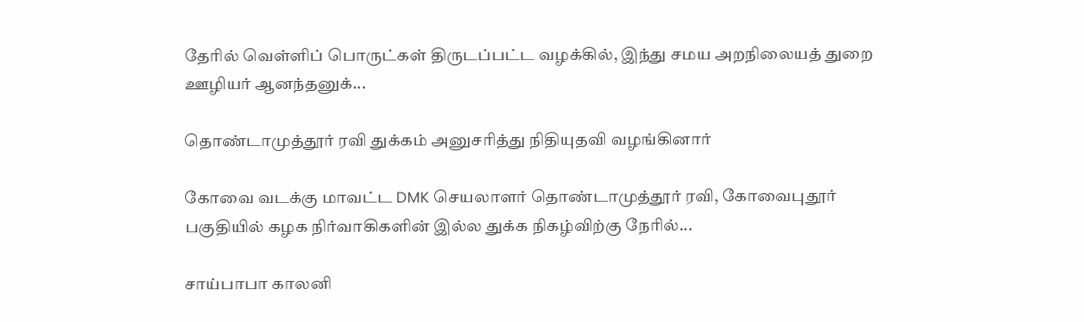தேரில் வெள்ளிப் பொருட்கள் திருடப்பட்ட வழக்கில், இந்து சமய அறநிலையத் துறை ஊழியர் ஆனந்தனுக்...

தொண்டாமுத்தூர் ரவி துக்கம் அனுசரித்து நிதியுதவி வழங்கினார்

கோவை வடக்கு மாவட்ட DMK செயலாளர் தொண்டாமுத்தூர் ரவி, கோவைபுதூர் பகுதியில் கழக நிர்வாகிகளின் இல்ல துக்க நிகழ்விற்கு நேரில்...

சாய்பாபா காலனி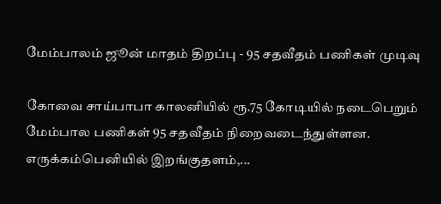மேம்பாலம் ஜூன் மாதம் திறப்பு - 95 சதவீதம் பணிகள் முடிவு

கோவை சாய்பாபா காலனியில் ரூ.75 கோடியில் நடைபெறும் மேம்பால பணிகள் 95 சதவீதம் நிறைவடைந்துள்ளன. எருக்கம்பெனியில் இறங்குதளம்,...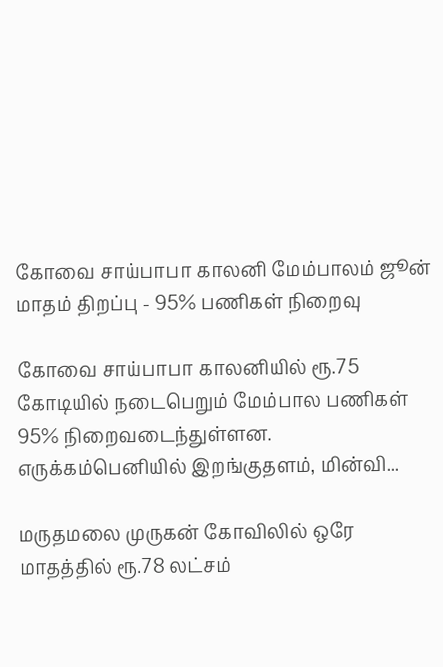கோவை சாய்பாபா காலனி மேம்பாலம் ஜூன் மாதம் திறப்பு - 95% பணிகள் நிறைவு

கோவை சாய்பாபா காலனியில் ரூ.75 கோடியில் நடைபெறும் மேம்பால பணிகள் 95% நிறைவடைந்துள்ளன. எருக்கம்பெனியில் இறங்குதளம், மின்வி...

மருதமலை முருகன் கோவிலில் ஒரே மாதத்தில் ரூ.78 லட்சம்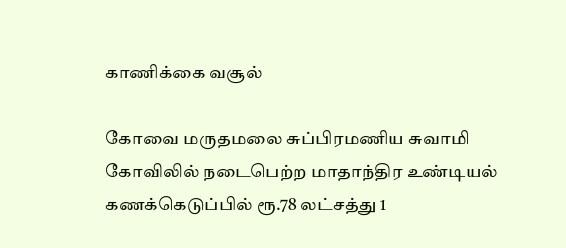காணிக்கை வசூல்

கோவை மருதமலை சுப்பிரமணிய சுவாமி கோவிலில் நடைபெற்ற மாதாந்திர உண்டியல் கணக்கெடுப்பில் ரூ.78 லட்சத்து 1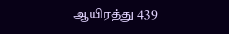ஆயிரத்து 439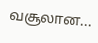வசூலான...